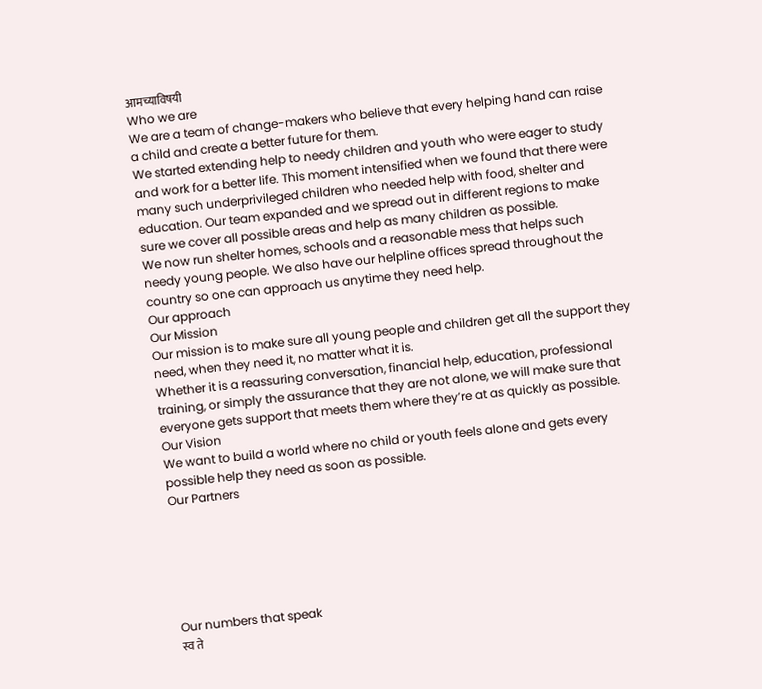आमच्याविषयी
Who we are
We are a team of change-makers who believe that every helping hand can raise a child and create a better future for them.
We started extending help to needy children and youth who were eager to study and work for a better life. This moment intensified when we found that there were many such underprivileged children who needed help with food, shelter and education. Our team expanded and we spread out in different regions to make sure we cover all possible areas and help as many children as possible.
We now run shelter homes, schools and a reasonable mess that helps such needy young people. We also have our helpline offices spread throughout the country so one can approach us anytime they need help.
Our approach
Our Mission
Our mission is to make sure all young people and children get all the support they need, when they need it, no matter what it is.
Whether it is a reassuring conversation, financial help, education, professional training, or simply the assurance that they are not alone, we will make sure that everyone gets support that meets them where they’re at as quickly as possible.
Our Vision
We want to build a world where no child or youth feels alone and gets every possible help they need as soon as possible.
Our Partners






Our numbers that speak
स्व ते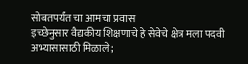सोबतपर्यंत चा आमचा प्रवास
इच्छेनुसार वैद्यकीय शिक्षणाचे हे सेवेचे क्षेत्र मला पदवी अभ्यासासाठी मिळाले;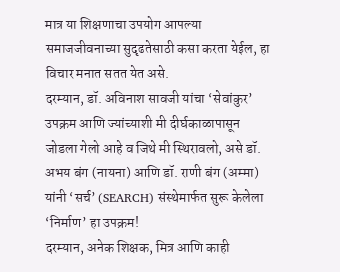मात्र या शिक्षणाचा उपयोग आपल्या समाजजीवनाच्या सुदृढतेसाठी कसा करता येईल, हा विचार मनात सतत येत असे.
दरम्यान, डॉ. अविनाश सावजी यांचा ‘सेवांकुर’ उपक्रम आणि ज्यांच्याशी मी दीर्घकाळापासून जोडला गेलो आहे व जिथे मी स्थिरावलो, असे डॉ. अभय बंग (नायना) आणि डॉ. राणी बंग (अम्मा) यांनी ‘सर्च’ (SEARCH) संस्थेमार्फत सुरू केलेला ‘निर्माण’ हा उपक्रम!
दरम्यान, अनेक शिक्षक, मित्र आणि काही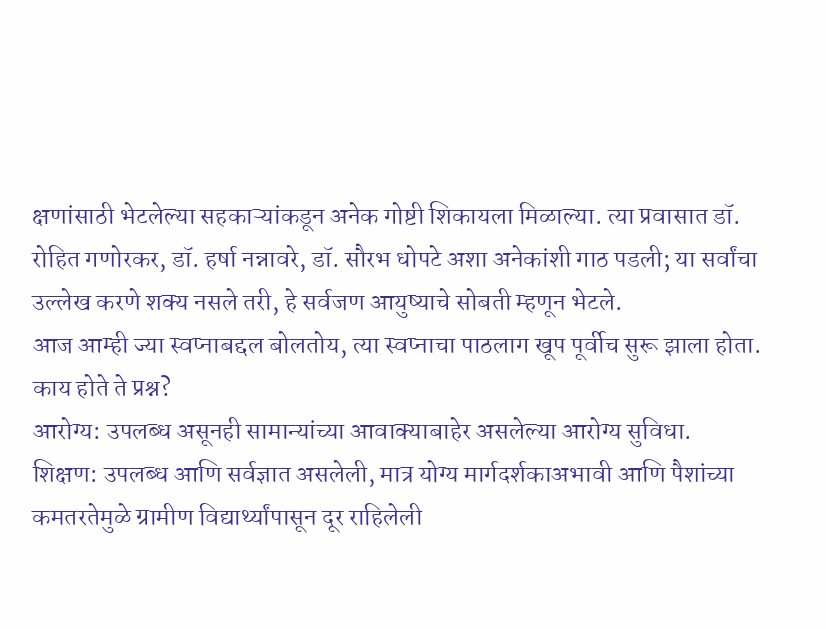क्षणांसाठी भेटलेल्या सहकाऱ्यांकडून अनेक गोष्टी शिकायला मिळाल्या. त्या प्रवासात डॉ. रोहित गणोरकर, डॉ. हर्षा नन्नावरे, डॉ. सौरभ धोपटे अशा अनेकांशी गाठ पडली; या सर्वांचा उल्लेख करणे शक्य नसले तरी, हे सर्वजण आयुष्याचे सोबती म्हणून भेटले.
आज आम्ही ज्या स्वप्नाबद्दल बोलतोय, त्या स्वप्नाचा पाठलाग खूप पूर्वीच सुरू झाला होता. काय होते ते प्रश्न?
आरोग्य: उपलब्ध असूनही सामान्यांच्या आवाक्याबाहेर असलेल्या आरोग्य सुविधा.
शिक्षण: उपलब्ध आणि सर्वज्ञात असलेली, मात्र योग्य मार्गदर्शकाअभावी आणि पैशांच्या कमतरतेमुळे ग्रामीण विद्यार्थ्यांपासून दूर राहिलेली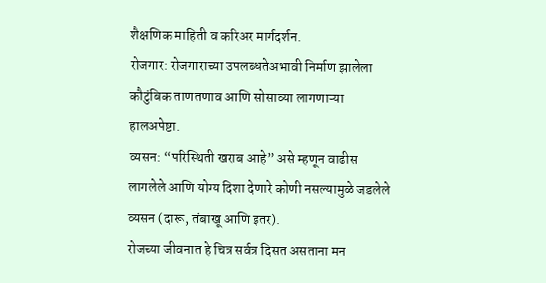शैक्षणिक माहिती व करिअर मार्गदर्शन.
रोजगार: रोजगाराच्या उपलब्धतेअभावी निर्माण झालेला कौटुंबिक ताणतणाव आणि सोसाव्या लागणाऱ्या हालअपेष्टा.
व्यसन: “परिस्थिती खराब आहे” असे म्हणून वाढीस लागलेले आणि योग्य दिशा देणारे कोणी नसल्यामुळे जडलेले व्यसन (दारू, तंबाखू आणि इतर).
रोजच्या जीवनात हे चित्र सर्वत्र दिसत असताना मन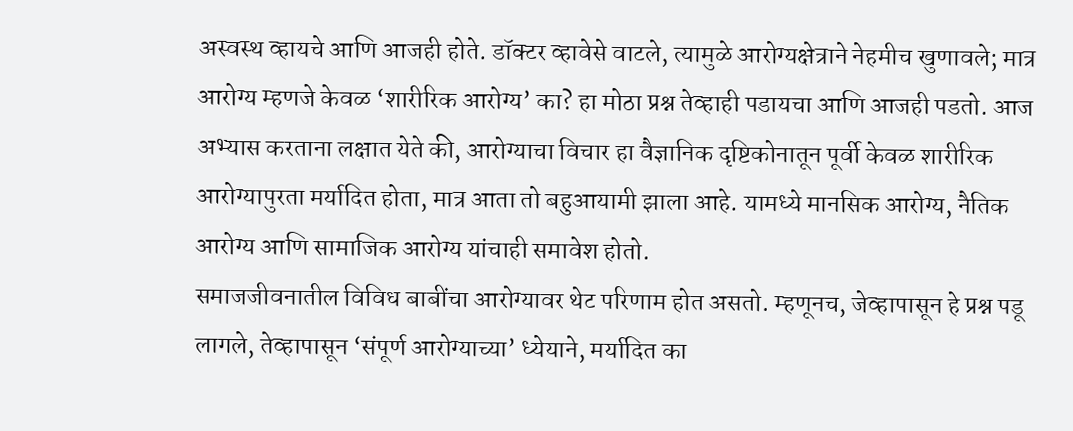अस्वस्थ व्हायचे आणि आजही होते. डॉक्टर व्हावेसे वाटले, त्यामुळे आरोग्यक्षेत्राने नेहमीच खुणावले; मात्र आरोग्य म्हणजे केवळ ‘शारीरिक आरोग्य’ का? हा मोठा प्रश्न तेव्हाही पडायचा आणि आजही पडतो. आज अभ्यास करताना लक्षात येते की, आरोग्याचा विचार हा वैज्ञानिक दृष्टिकोनातून पूर्वी केवळ शारीरिक आरोग्यापुरता मर्यादित होता, मात्र आता तो बहुआयामी झाला आहे. यामध्ये मानसिक आरोग्य, नैतिक आरोग्य आणि सामाजिक आरोग्य यांचाही समावेश होतो.
समाजजीवनातील विविध बाबींचा आरोग्यावर थेट परिणाम होत असतो. म्हणूनच, जेव्हापासून हे प्रश्न पडू लागले, तेव्हापासून ‘संपूर्ण आरोग्याच्या’ ध्येयाने, मर्यादित का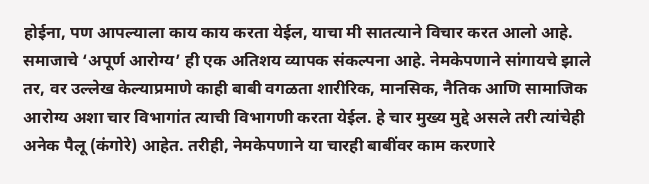होईना, पण आपल्याला काय काय करता येईल, याचा मी सातत्याने विचार करत आलो आहे.
समाजाचे ‘अपूर्ण आरोग्य’ ही एक अतिशय व्यापक संकल्पना आहे. नेमकेपणाने सांगायचे झाले तर, वर उल्लेख केल्याप्रमाणे काही बाबी वगळता शारीरिक, मानसिक, नैतिक आणि सामाजिक आरोग्य अशा चार विभागांत त्याची विभागणी करता येईल. हे चार मुख्य मुद्दे असले तरी त्यांचेही अनेक पैलू (कंगोरे) आहेत. तरीही, नेमकेपणाने या चारही बाबींवर काम करणारे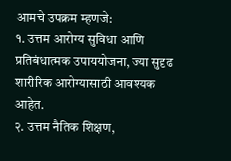आमचे उपक्रम म्हणजे:
१. उत्तम आरोग्य सुविधा आणि प्रतिबंधात्मक उपाययोजना, ज्या सुदृढ शारीरिक आरोग्यासाठी आवश्यक आहेत.
२. उत्तम नैतिक शिक्षण,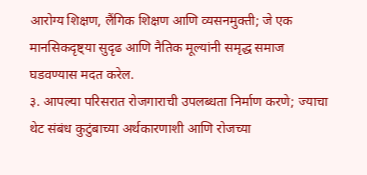आरोग्य शिक्षण, लैंगिक शिक्षण आणि व्यसनमुक्ती; जे एक मानसिकदृष्ट्या सुदृढ आणि नैतिक मूल्यांनी समृद्ध समाज घडवण्यास मदत करेल.
३. आपल्या परिसरात रोजगाराची उपलब्धता निर्माण करणे; ज्याचा थेट संबंध कुटुंबाच्या अर्थकारणाशी आणि रोजच्या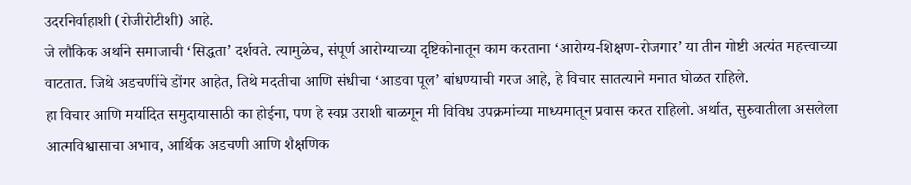उदरनिर्वाहाशी (रोजीरोटीशी) आहे.
जे लौकिक अर्थाने समाजाची ‘सिद्धता’ दर्शवते. त्यामुळेच, संपूर्ण आरोग्याच्या दृष्टिकोनातून काम करताना ‘आरोग्य-शिक्षण-रोजगार’ या तीन गोष्टी अत्यंत महत्त्वाच्या वाटतात. जिथे अडचणींचे डोंगर आहेत, तिथे मदतीचा आणि संधीचा ‘आडवा पूल’ बांधण्याची गरज आहे, हे विचार सातत्याने मनात घोळत राहिले.
हा विचार आणि मर्यादित समुदायासाठी का होईना, पण हे स्वप्न उराशी बाळगून मी विविध उपक्रमांच्या माध्यमातून प्रवास करत राहिलो. अर्थात, सुरुवातीला असलेला आत्मविश्वासाचा अभाव, आर्थिक अडचणी आणि शैक्षणिक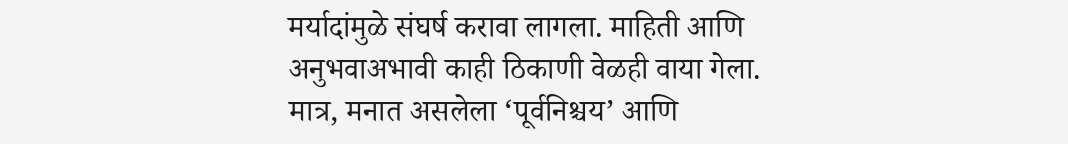मर्यादांमुळे संघर्ष करावा लागला. माहिती आणि अनुभवाअभावी काही ठिकाणी वेळही वाया गेला. मात्र, मनात असलेला ‘पूर्वनिश्चय’ आणि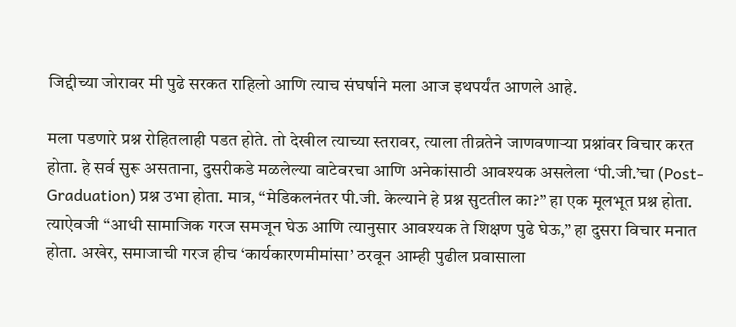जिद्दीच्या जोरावर मी पुढे सरकत राहिलो आणि त्याच संघर्षाने मला आज इथपर्यंत आणले आहे.

मला पडणारे प्रश्न रोहितलाही पडत होते. तो देखील त्याच्या स्तरावर, त्याला तीव्रतेने जाणवणाऱ्या प्रश्नांवर विचार करत होता. हे सर्व सुरू असताना, दुसरीकडे मळलेल्या वाटेवरचा आणि अनेकांसाठी आवश्यक असलेला ‘पी.जी.’चा (Post-Graduation) प्रश्न उभा होता. मात्र, “मेडिकलनंतर पी.जी. केल्याने हे प्रश्न सुटतील का?” हा एक मूलभूत प्रश्न होता. त्याऐवजी “आधी सामाजिक गरज समजून घेऊ आणि त्यानुसार आवश्यक ते शिक्षण पुढे घेऊ,” हा दुसरा विचार मनात होता. अखेर, समाजाची गरज हीच ‘कार्यकारणमीमांसा’ ठरवून आम्ही पुढील प्रवासाला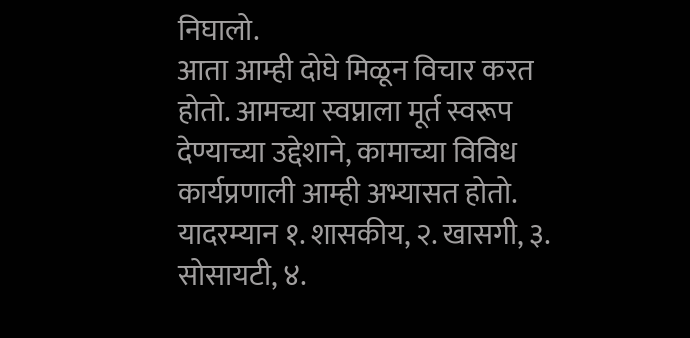निघालो.
आता आम्ही दोघे मिळून विचार करत होतो. आमच्या स्वप्नाला मूर्त स्वरूप देण्याच्या उद्देशाने, कामाच्या विविध कार्यप्रणाली आम्ही अभ्यासत होतो. यादरम्यान १. शासकीय, २. खासगी, ३. सोसायटी, ४.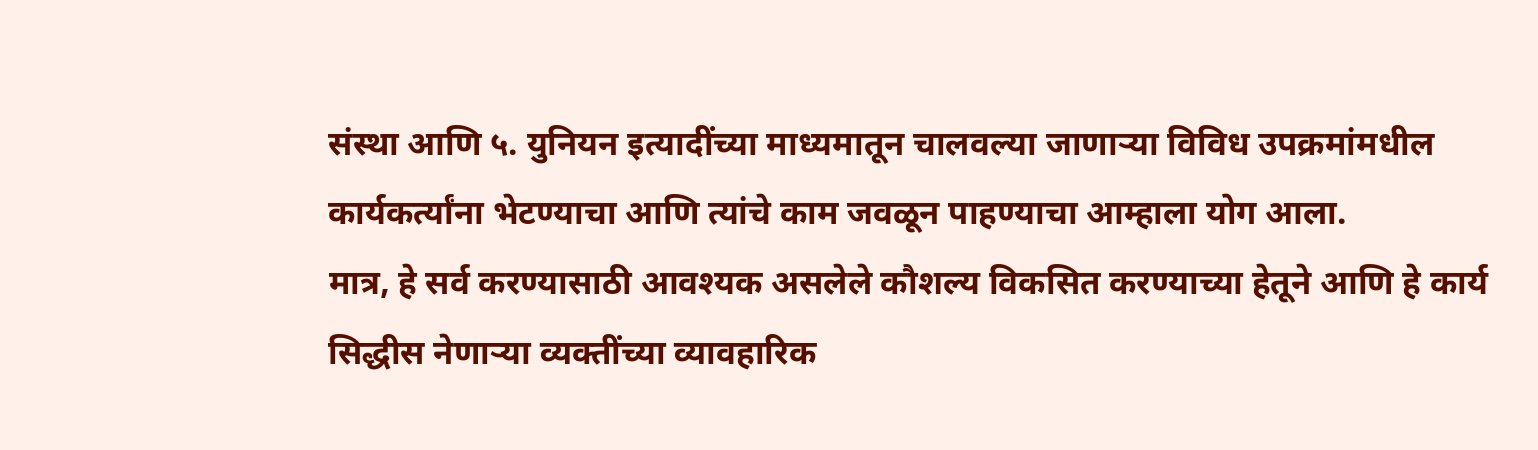संस्था आणि ५. युनियन इत्यादींच्या माध्यमातून चालवल्या जाणाऱ्या विविध उपक्रमांमधील कार्यकर्त्यांना भेटण्याचा आणि त्यांचे काम जवळून पाहण्याचा आम्हाला योग आला.
मात्र, हे सर्व करण्यासाठी आवश्यक असलेले कौशल्य विकसित करण्याच्या हेतूने आणि हे कार्य सिद्धीस नेणाऱ्या व्यक्तींच्या व्यावहारिक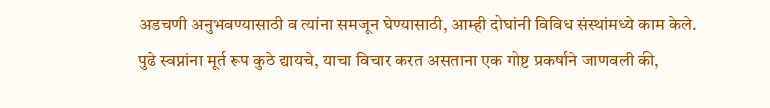अडचणी अनुभवण्यासाठी व त्यांना समजून घेण्यासाठी, आम्ही दोघांनी विविध संस्थांमध्ये काम केले.
पुढे स्वप्नांना मूर्त रूप कुठे द्यायचे, याचा विचार करत असताना एक गोष्ट प्रकर्षाने जाणवली की,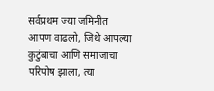सर्वप्रथम ज्या जमिनीत आपण वाढलो, जिथे आपल्या कुटुंबाचा आणि समाजाचा परिपोष झाला, त्या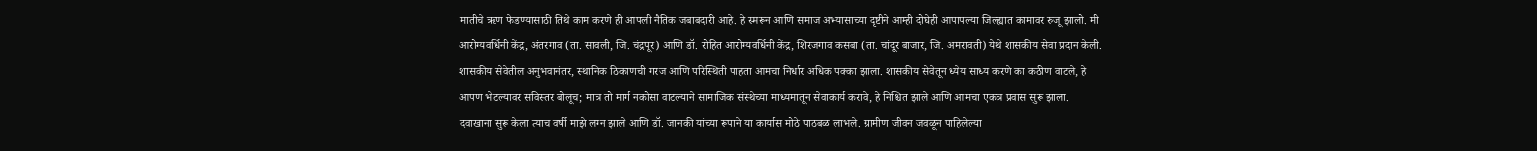मातीचे ऋण फेडण्यासाठी तिथे काम करणे ही आपली नैतिक जबाबदारी आहे. हे स्मरून आणि समाज अभ्यासाच्या दृष्टीने आम्ही दोघेही आपापल्या जिल्ह्यात कामावर रुजू झालो. मी आरोग्यवर्धिनी केंद्र, अंतरगाव (ता. सावली, जि. चंद्रपूर) आणि डॉ. रोहित आरोग्यवर्धिनी केंद्र, शिरजगाव कसबा (ता. चांदूर बाजार, जि. अमरावती) येथे शासकीय सेवा प्रदान केली.
शासकीय सेवेतील अनुभवानंतर, स्थानिक ठिकाणची गरज आणि परिस्थिती पाहता आमचा निर्धार अधिक पक्का झाला. शासकीय सेवेतून ध्येय साध्य करणे का कठीण वाटले, हे आपण भेटल्यावर सविस्तर बोलूच; मात्र तो मार्ग नकोसा वाटल्याने सामाजिक संस्थेच्या माध्यमातून सेवाकार्य करावे, हे निश्चित झाले आणि आमचा एकत्र प्रवास सुरू झाला.
दवाखाना सुरू केला त्याच वर्षी माझे लग्न झाले आणि डॉ. जानकी यांच्या रूपाने या कार्यास मोठे पाठबळ लाभले. ग्रामीण जीवन जवळून पाहिलेल्या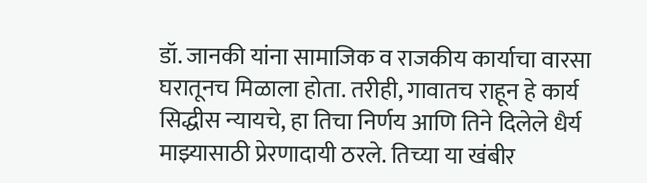डॉ. जानकी यांना सामाजिक व राजकीय कार्याचा वारसा घरातूनच मिळाला होता. तरीही, गावातच राहून हे कार्य सिद्धीस न्यायचे, हा तिचा निर्णय आणि तिने दिलेले धैर्य माझ्यासाठी प्रेरणादायी ठरले. तिच्या या खंबीर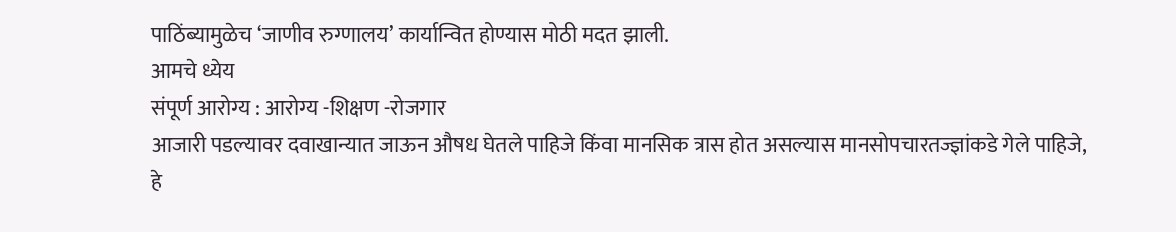पाठिंब्यामुळेच ‘जाणीव रुग्णालय’ कार्यान्वित होण्यास मोठी मदत झाली.
आमचे ध्येय
संपूर्ण आरोग्य : आरोग्य -शिक्षण -रोजगार
आजारी पडल्यावर दवाखान्यात जाऊन औषध घेतले पाहिजे किंवा मानसिक त्रास होत असल्यास मानसोपचारतज्ज्ञांकडे गेले पाहिजे, हे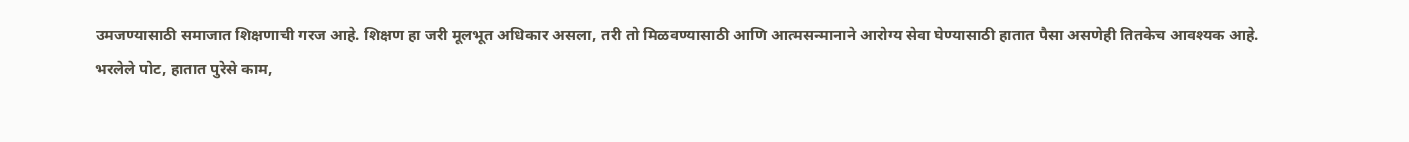उमजण्यासाठी समाजात शिक्षणाची गरज आहे. शिक्षण हा जरी मूलभूत अधिकार असला, तरी तो मिळवण्यासाठी आणि आत्मसन्मानाने आरोग्य सेवा घेण्यासाठी हातात पैसा असणेही तितकेच आवश्यक आहे.
भरलेले पोट, हातात पुरेसे काम,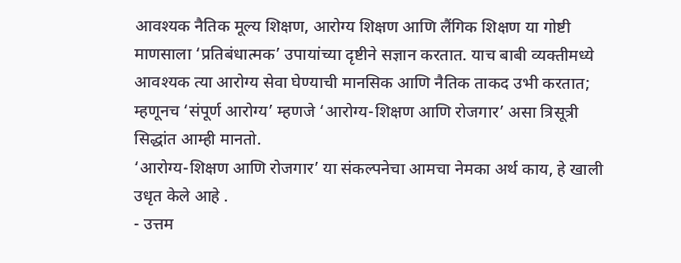आवश्यक नैतिक मूल्य शिक्षण, आरोग्य शिक्षण आणि लैंगिक शिक्षण या गोष्टी माणसाला ‘प्रतिबंधात्मक’ उपायांच्या दृष्टीने सज्ञान करतात. याच बाबी व्यक्तीमध्ये आवश्यक त्या आरोग्य सेवा घेण्याची मानसिक आणि नैतिक ताकद उभी करतात; म्हणूनच ‘संपूर्ण आरोग्य’ म्हणजे ‘आरोग्य-शिक्षण आणि रोजगार’ असा त्रिसूत्री सिद्धांत आम्ही मानतो.
‘आरोग्य-शिक्षण आणि रोजगार’ या संकल्पनेचा आमचा नेमका अर्थ काय, हे खाली उधृत केले आहे .
- उत्तम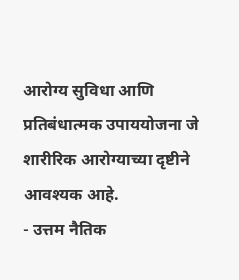आरोग्य सुविधा आणि प्रतिबंधात्मक उपाययोजना जे शारीरिक आरोग्याच्या दृष्टीने आवश्यक आहे.
- उत्तम नैतिक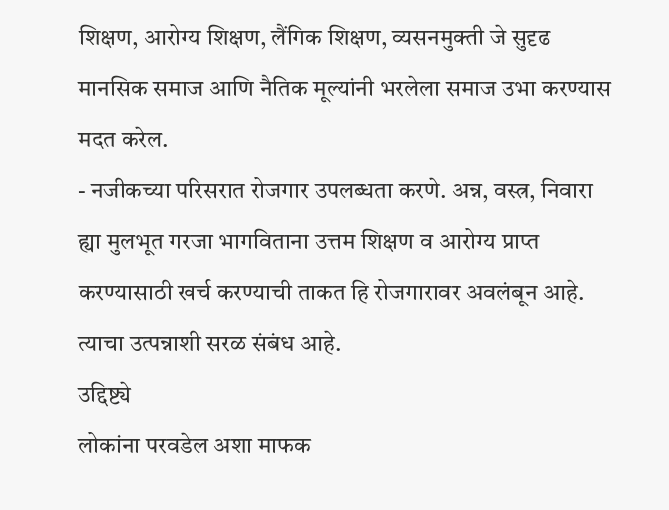शिक्षण, आरोग्य शिक्षण, लैंगिक शिक्षण, व्यसनमुक्ती जे सुदृढ मानसिक समाज आणि नैतिक मूल्यांनी भरलेला समाज उभा करण्यास मदत करेल.
- नजीकच्या परिसरात रोजगार उपलब्धता करणे. अन्न, वस्त्र, निवारा ह्या मुलभूत गरजा भागविताना उत्तम शिक्षण व आरोग्य प्राप्त करण्यासाठी खर्च करण्याची ताकत हि रोजगारावर अवलंबून आहे. त्याचा उत्पन्नाशी सरळ संबंध आहे.
उद्दिष्ट्ये
लोकांना परवडेल अशा माफक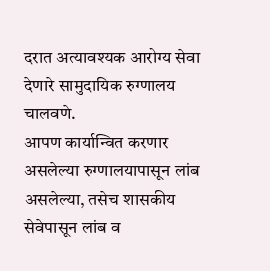दरात अत्यावश्यक आरोग्य सेवा देणारे सामुदायिक रुग्णालय चालवणे.
आपण कार्यान्वित करणार असलेल्या रुग्णालयापासून लांब असलेल्या, तसेच शासकीय सेवेपासून लांब व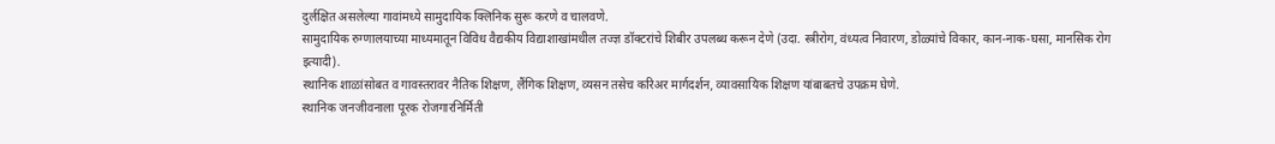दुर्लक्षित असलेल्या गावांमध्ये सामुदायिक क्लिनिक सुरू करणे व चालवणे.
सामुदायिक रुग्णालयाच्या माध्यमातून विविध वैद्यकीय विद्याशाखांमधील तज्ज्ञ डॉक्टरांचे शिबीर उपलब्ध करून देणे (उदा. स्त्रीरोग, वंध्यत्व निवारण, डोळ्यांचे विकार, कान-नाक-घसा, मानसिक रोग इत्यादी).
स्थानिक शाळांसोबत व गावस्तरावर नैतिक शिक्षण, लैंगिक शिक्षण, व्यसन तसेच करिअर मार्गदर्शन, व्यावसायिक शिक्षण यांबाबतचे उपक्रम घेणे.
स्थानिक जनजीवनाला पूरक रोजगारनिर्मिती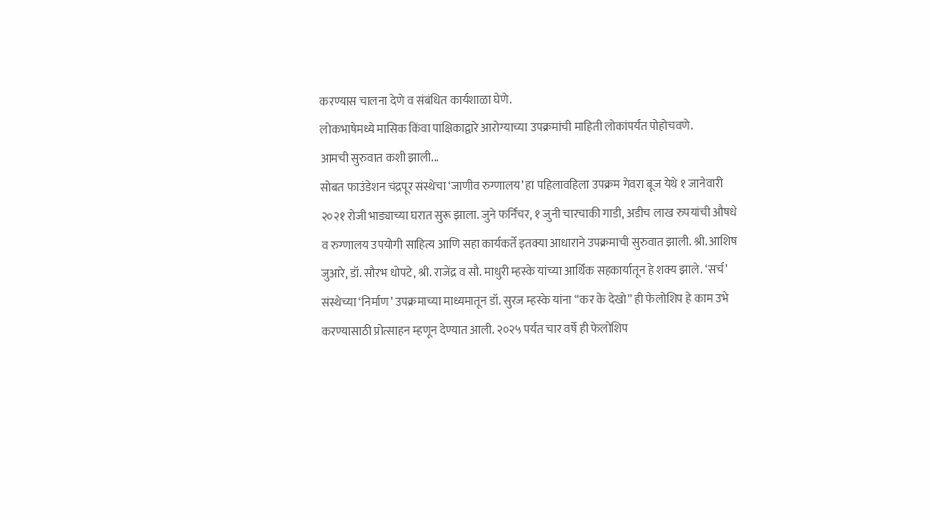करण्यास चालना देणे व संबंधित कार्यशाळा घेणे.
लोकभाषेमध्ये मासिक किंवा पाक्षिकाद्वारे आरोग्याच्या उपक्रमांची माहिती लोकांपर्यंत पोहोचवणे.
आमची सुरुवात कशी झाली...
सोबत फाउंडेशन चंद्रपूर संस्थेचा ‘जाणीव रुग्णालय’ हा पहिलावहिला उपक्रम गेवरा बूज येथे १ जानेवारी २०२१ रोजी भाड्याच्या घरात सुरू झाला. जुने फर्निचर, १ जुनी चारचाकी गाडी, अडीच लाख रुपयांची औषधे व रुग्णालय उपयोगी साहित्य आणि सहा कार्यकर्ते इतक्या आधाराने उपक्रमाची सुरुवात झाली. श्री. आशिष जुआरे, डॉ. सौरभ धोपटे, श्री. राजेंद्र व सौ. माधुरी म्हस्के यांच्या आर्थिक सहकार्यातून हे शक्य झाले. ‘सर्च’ संस्थेच्या ‘निर्माण’ उपक्रमाच्या माध्यमातून डॉ. सुरज म्हस्के यांना “कर के देखो” ही फेलोशिप हे काम उभे करण्यासाठी प्रोत्साहन म्हणून देण्यात आली. २०२५ पर्यंत चार वर्षे ही फेलोशिप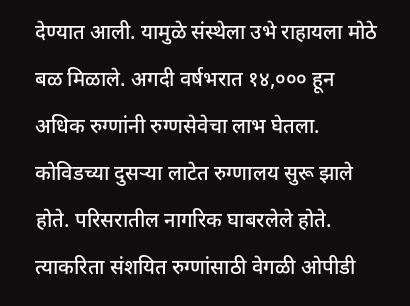देण्यात आली. यामुळे संस्थेला उभे राहायला मोठे बळ मिळाले. अगदी वर्षभरात १४,००० हून अधिक रुग्णांनी रुग्णसेवेचा लाभ घेतला.
कोविडच्या दुसऱ्या लाटेत रुग्णालय सुरू झाले होते. परिसरातील नागरिक घाबरलेले होते. त्याकरिता संशयित रुग्णांसाठी वेगळी ओपीडी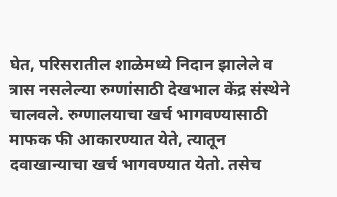घेत, परिसरातील शाळेमध्ये निदान झालेले व त्रास नसलेल्या रुग्णांसाठी देखभाल केंद्र संस्थेने चालवले. रुग्णालयाचा खर्च भागवण्यासाठी माफक फी आकारण्यात येते, त्यातून दवाखान्याचा खर्च भागवण्यात येतो. तसेच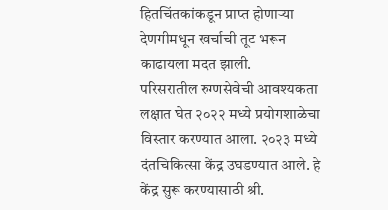हितचिंतकांकडून प्राप्त होणाऱ्या देणगीमधून खर्चाची तूट भरून काढायला मदत झाली.
परिसरातील रुग्णसेवेची आवश्यकता लक्षात घेत २०२२ मध्ये प्रयोगशाळेचा विस्तार करण्यात आला. २०२३ मध्ये दंतचिकित्सा केंद्र उघडण्यात आले. हे केंद्र सुरू करण्यासाठी श्री.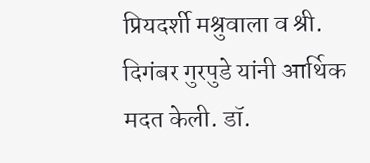प्रियदर्शी मश्रुवाला व श्री. दिगंबर गुरपुडे यांनी आर्थिक मदत केली. डॉ.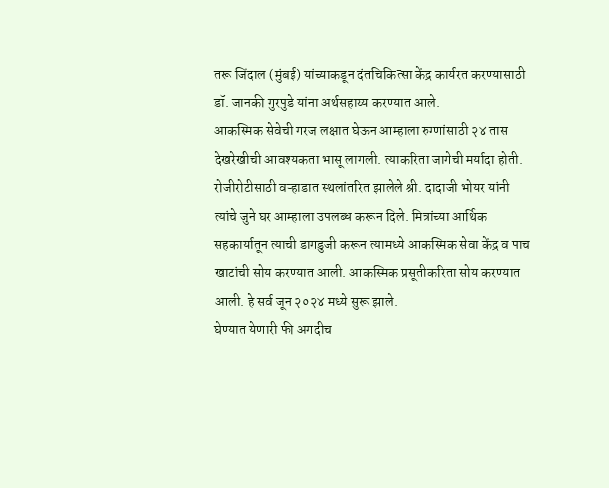तरू जिंदाल (मुंबई) यांच्याकडून दंतचिकित्सा केंद्र कार्यरत करण्यासाठी डॉ. जानकी गुरपुडे यांना अर्थसहाय्य करण्यात आले.
आकस्मिक सेवेची गरज लक्षात घेऊन आम्हाला रुग्णांसाठी २४ तास देखरेखीची आवश्यकता भासू लागली. त्याकरिता जागेची मर्यादा होती. रोजीरोटीसाठी वऱ्हाडात स्थलांतरित झालेले श्री. दादाजी भोयर यांनी त्यांचे जुने घर आम्हाला उपलब्ध करून दिले. मित्रांच्या आर्थिक सहकार्यातून त्याची डागडुजी करून त्यामध्ये आकस्मिक सेवा केंद्र व पाच खाटांची सोय करण्यात आली. आकस्मिक प्रसूतीकरिता सोय करण्यात आली. हे सर्व जून २०२४ मध्ये सुरू झाले.
घेण्यात येणारी फी अगदीच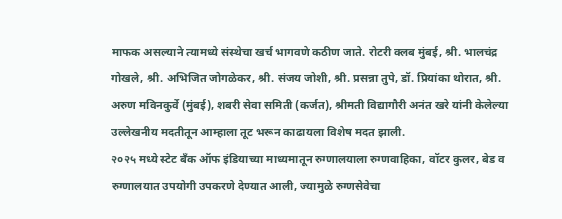माफक असल्याने त्यामध्ये संस्थेचा खर्च भागवणे कठीण जाते. रोटरी क्लब मुंबई, श्री. भालचंद्र गोखले, श्री. अभिजित जोगळेकर, श्री. संजय जोशी, श्री. प्रसन्ना तुपे, डॉ. प्रियांका थोरात, श्री. अरुण मविनकुर्वे (मुंबई), शबरी सेवा समिती (कर्जत), श्रीमती विद्यागौरी अनंत खरे यांनी केलेल्या उल्लेखनीय मदतीतून आम्हाला तूट भरून काढायला विशेष मदत झाली.
२०२५ मध्ये स्टेट बँक ऑफ इंडियाच्या माध्यमातून रुग्णालयाला रुग्णवाहिका, वॉटर कुलर, बेड व रुग्णालयात उपयोगी उपकरणे देण्यात आली, ज्यामुळे रुग्णसेवेचा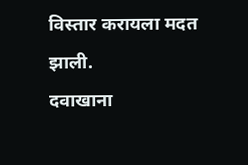विस्तार करायला मदत झाली.
दवाखाना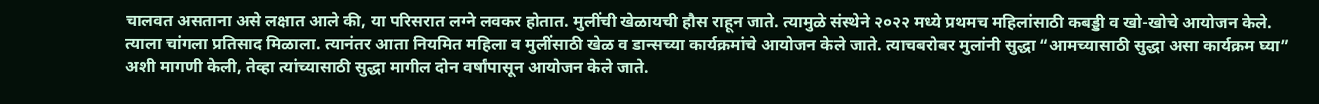चालवत असताना असे लक्षात आले की, या परिसरात लग्ने लवकर होतात. मुलींची खेळायची हौस राहून जाते. त्यामुळे संस्थेने २०२२ मध्ये प्रथमच महिलांसाठी कबड्डी व खो-खोचे आयोजन केले. त्याला चांगला प्रतिसाद मिळाला. त्यानंतर आता नियमित महिला व मुलींसाठी खेळ व डान्सच्या कार्यक्रमांचे आयोजन केले जाते. त्याचबरोबर मुलांनी सुद्धा “आमच्यासाठी सुद्धा असा कार्यक्रम घ्या” अशी मागणी केली, तेव्हा त्यांच्यासाठी सुद्धा मागील दोन वर्षांपासून आयोजन केले जाते.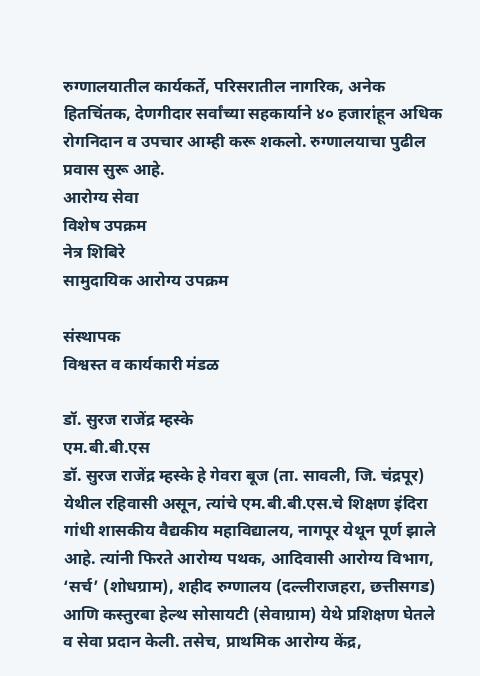रुग्णालयातील कार्यकर्ते, परिसरातील नागरिक, अनेक हितचिंतक, देणगीदार सर्वांच्या सहकार्याने ४० हजारांहून अधिक रोगनिदान व उपचार आम्ही करू शकलो. रुग्णालयाचा पुढील प्रवास सुरू आहे.
आरोग्य सेवा
विशेष उपक्रम
नेत्र शिबिरे
सामुदायिक आरोग्य उपक्रम

संस्थापक
विश्वस्त व कार्यकारी मंडळ

डॉ. सुरज राजेंद्र म्हस्के
एम.बी.बी.एस
डॉ. सुरज राजेंद्र म्हस्के हे गेवरा बूज (ता. सावली, जि. चंद्रपूर) येथील रहिवासी असून, त्यांचे एम.बी.बी.एस.चे शिक्षण इंदिरा गांधी शासकीय वैद्यकीय महाविद्यालय, नागपूर येथून पूर्ण झाले आहे. त्यांनी फिरते आरोग्य पथक, आदिवासी आरोग्य विभाग, ‘सर्च’ (शोधग्राम), शहीद रुग्णालय (दल्लीराजहरा, छत्तीसगड) आणि कस्तुरबा हेल्थ सोसायटी (सेवाग्राम) येथे प्रशिक्षण घेतले व सेवा प्रदान केली. तसेच, प्राथमिक आरोग्य केंद्र,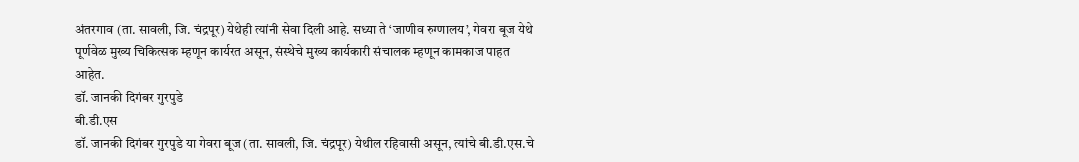अंतरगाव (ता. सावली, जि. चंद्रपूर) येथेही त्यांनी सेवा दिली आहे. सध्या ते ‘जाणीव रुग्णालय’, गेवरा बूज येथे पूर्णवेळ मुख्य चिकित्सक म्हणून कार्यरत असून, संस्थेचे मुख्य कार्यकारी संचालक म्हणून कामकाज पाहत आहेत.
डॉ. जानकी दिगंबर गुरपुडे
बी.डी.एस
डॉ. जानकी दिगंबर गुरपुडे या गेवरा बूज (ता. सावली, जि. चंद्रपूर) येथील रहिवासी असून, त्यांचे बी.डी.एस.चे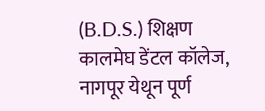(B.D.S.) शिक्षण कालमेघ डेंटल कॉलेज, नागपूर येथून पूर्ण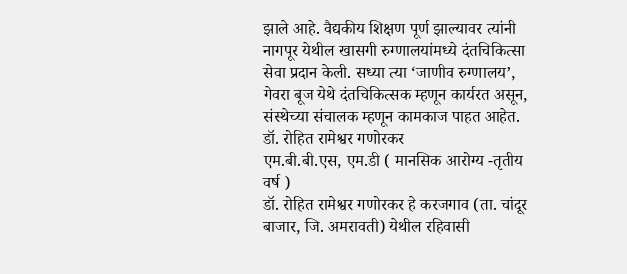झाले आहे. वैद्यकीय शिक्षण पूर्ण झाल्यावर त्यांनी नागपूर येथील खासगी रुग्णालयांमध्ये दंतचिकित्सा सेवा प्रदान केली. सध्या त्या ‘जाणीव रुग्णालय’, गेवरा बूज येथे दंतचिकित्सक म्हणून कार्यरत असून, संस्थेच्या संचालक म्हणून कामकाज पाहत आहेत.
डॉ. रोहित रामेश्वर गणोरकर
एम.बी.बी.एस, एम.डी ( मानसिक आरोग्य -तृतीय वर्ष )
डॉ. रोहित रामेश्वर गणोरकर हे करजगाव (ता. चांदूर बाजार, जि. अमरावती) येथील रहिवासी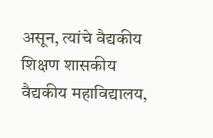असून, त्यांचे वैद्यकीय शिक्षण शासकीय वैद्यकीय महाविद्यालय,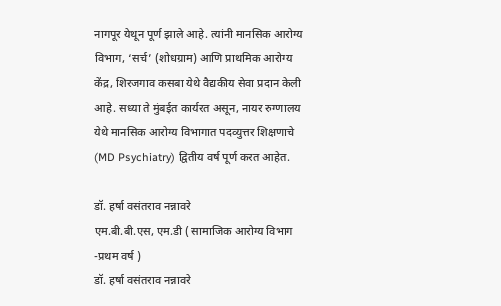नागपूर येथून पूर्ण झाले आहे. त्यांनी मानसिक आरोग्य विभाग, ‘सर्च’ (शोधग्राम) आणि प्राथमिक आरोग्य केंद्र, शिरजगाव कसबा येथे वैद्यकीय सेवा प्रदान केली आहे. सध्या ते मुंबईत कार्यरत असून, नायर रुग्णालय येथे मानसिक आरोग्य विभागात पदव्युत्तर शिक्षणाचे (MD Psychiatry) द्वितीय वर्ष पूर्ण करत आहेत.

डॉ. हर्षा वसंतराव नन्नावरे
एम.बी.बी.एस, एम.डी ( सामाजिक आरोग्य विभाग -प्रथम वर्ष )
डॉ. हर्षा वसंतराव नन्नावरे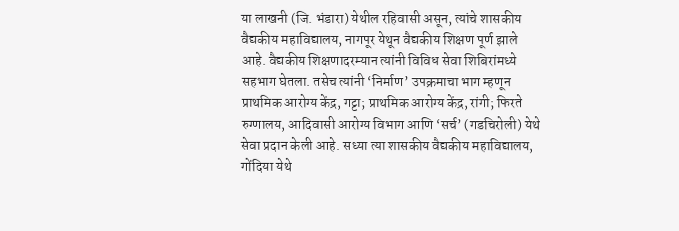या लाखनी (जि. भंडारा) येथील रहिवासी असून, त्यांचे शासकीय वैद्यकीय महाविद्यालय, नागपूर येथून वैद्यकीय शिक्षण पूर्ण झाले आहे. वैद्यकीय शिक्षणादरम्यान त्यांनी विविध सेवा शिबिरांमध्ये सहभाग घेतला. तसेच त्यांनी ‘निर्माण’ उपक्रमाचा भाग म्हणून प्राथमिक आरोग्य केंद्र, गट्टा; प्राथमिक आरोग्य केंद्र, रांगी; फिरते रुग्णालय, आदिवासी आरोग्य विभाग आणि ‘सर्च’ (गडचिरोली) येथे सेवा प्रदान केली आहे. सध्या त्या शासकीय वैद्यकीय महाविद्यालय, गोंदिया येथे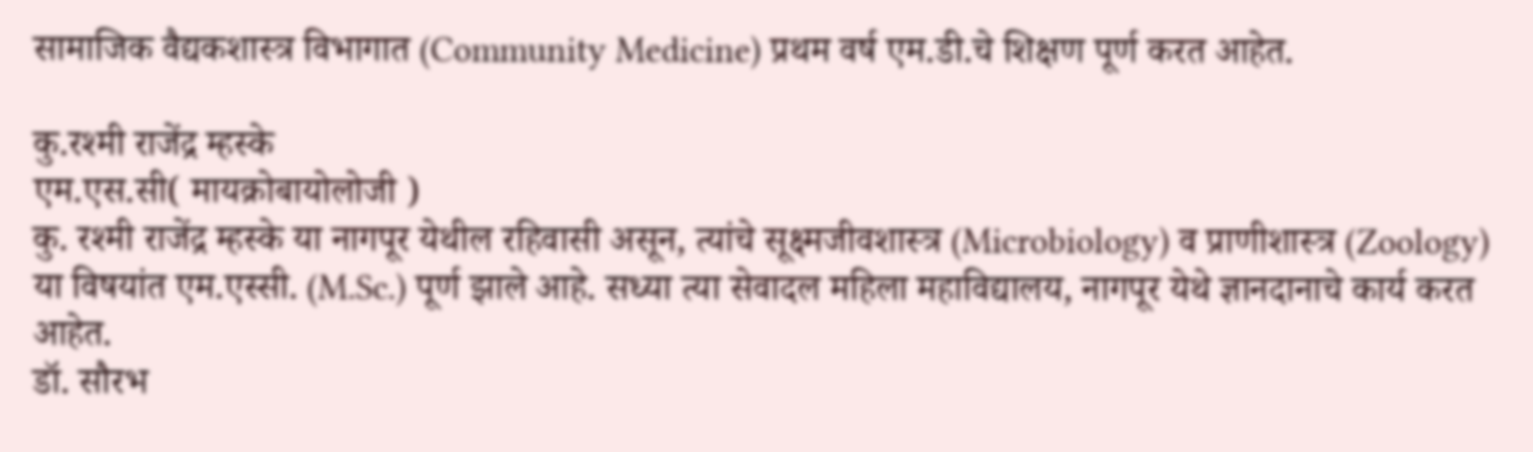सामाजिक वैद्यकशास्त्र विभागात (Community Medicine) प्रथम वर्ष एम.डी.चे शिक्षण पूर्ण करत आहेत.

कु.रश्मी राजेंद्र म्हस्के
एम.एस.सी( मायक्रोबायोलोजी )
कु. रश्मी राजेंद्र म्हस्के या नागपूर येथील रहिवासी असून, त्यांचे सूक्ष्मजीवशास्त्र (Microbiology) व प्राणीशास्त्र (Zoology) या विषयांत एम.एस्सी. (M.Sc.) पूर्ण झाले आहे. सध्या त्या सेवादल महिला महाविद्यालय, नागपूर येथे ज्ञानदानाचे कार्य करत आहेत.
डॉ. सौरभ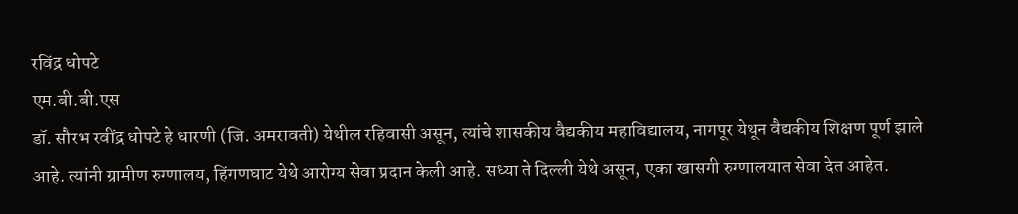रविंद्र धोपटे
एम.बी.बी.एस
डॉ. सौरभ रवींद्र धोपटे हे धारणी (जि. अमरावती) येथील रहिवासी असून, त्यांचे शासकीय वैद्यकीय महाविद्यालय, नागपूर येथून वैद्यकीय शिक्षण पूर्ण झाले आहे. त्यांनी ग्रामीण रुग्णालय, हिंगणघाट येथे आरोग्य सेवा प्रदान केली आहे. सध्या ते दिल्ली येथे असून, एका खासगी रुग्णालयात सेवा देत आहेत.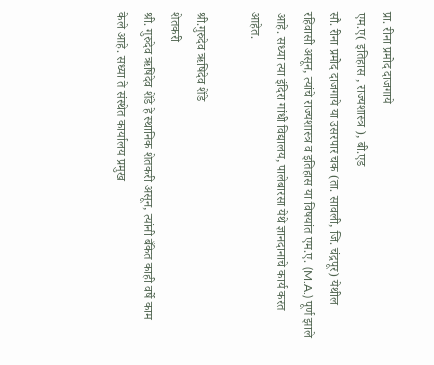प्रा. रीना प्रमोद दाजगाये
एम.ए( इतिहास , राज्यशास्त्र ), बी.एड
सौ. रीना प्रमोद दाजगाये या उसरपार चक (ता. सावली, जि. चंद्रपूर) येथील रहिवासी असून, त्यांचे राज्यशास्त्र व इतिहास या विषयांत एम.ए. (M.A.) पूर्ण झाले आहे. सध्या त्या इंदिरा गांधी विद्यालय, पालेबारसा येथे ज्ञानदानाचे कार्य करत आहेत.

श्री.गुरुदेव ऋषिदेव शेंडे
शेतकरी
श्री. गुरुदेव ऋषिदेव शेंडे हे स्थानिक शेतकरी असून, त्यांनी बँकेत काही वर्षे काम केले आहे. सध्या ते संस्थेत कार्यालय प्रमुख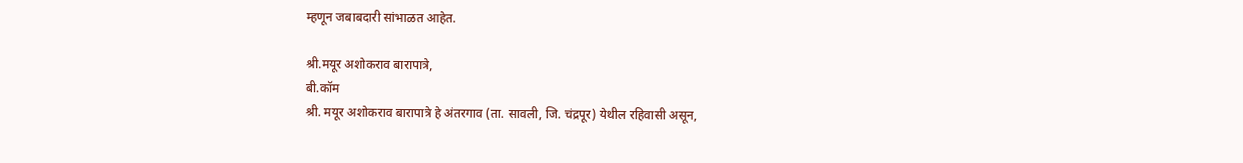म्हणून जबाबदारी सांभाळत आहेत.

श्री.मयूर अशोकराव बारापात्रे,
बी.कॉम
श्री. मयूर अशोकराव बारापात्रे हे अंतरगाव (ता. सावली, जि. चंद्रपूर) येथील रहिवासी असून,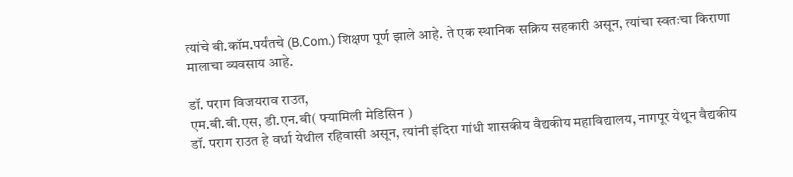त्यांचे बी.कॉम.पर्यंतचे (B.Com.) शिक्षण पूर्ण झाले आहे. ते एक स्थानिक सक्रिय सहकारी असून, त्यांचा स्वतःचा किराणा मालाचा व्यवसाय आहे.

डॉ. पराग विजयराव राउत,
एम.बी.बी.एस, डी.एन.बी( फ्यामिली मेडिसिन )
डॉ. पराग राउत हे वर्धा येथील रहिवासी असून, त्यांनी इंदिरा गांधी शासकीय वैद्यकीय महाविद्यालय, नागपूर येथून वैद्यकीय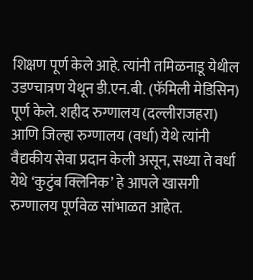शिक्षण पूर्ण केले आहे. त्यांनी तमिळनाडू येथील उडण्चात्रण येथून डी.एन.बी. (फॅमिली मेडिसिन) पूर्ण केले. शहीद रुग्णालय (दल्लीराजहरा) आणि जिल्हा रुग्णालय (वर्धा) येथे त्यांनी वैद्यकीय सेवा प्रदान केली असून, सध्या ते वर्धा येथे ‘कुटुंब क्लिनिक’ हे आपले खासगी रुग्णालय पूर्णवेळ सांभाळत आहेत.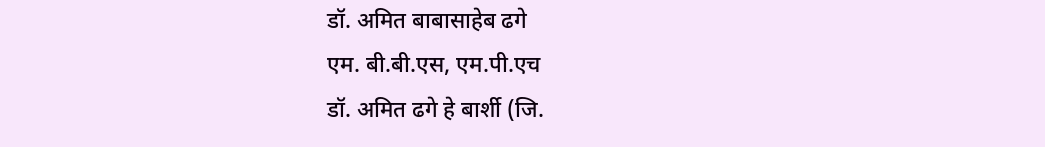डॉ. अमित बाबासाहेब ढगे
एम. बी.बी.एस, एम.पी.एच
डॉ. अमित ढगे हे बार्शी (जि.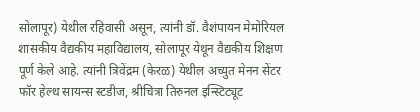सोलापूर) येथील रहिवासी असून, त्यांनी डॉ. वैशंपायन मेमोरियल शासकीय वैद्यकीय महाविद्यालय, सोलापूर येथून वैद्यकीय शिक्षण पूर्ण केले आहे. त्यांनी त्रिवेंद्रम (केरळ) येथील अच्युत मेनन सेंटर फॉर हेल्थ सायन्स स्टडीज, श्रीचित्रा तिरुनल इन्स्टिट्यूट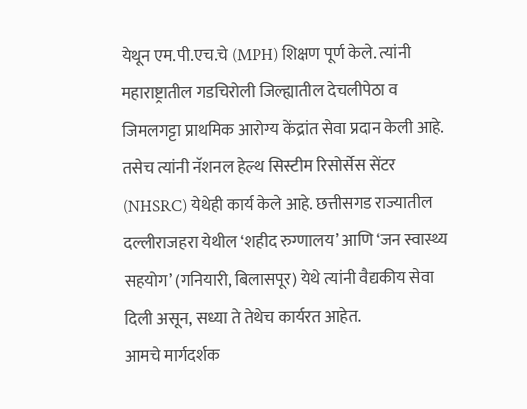येथून एम.पी.एच.चे (MPH) शिक्षण पूर्ण केले. त्यांनी महाराष्ट्रातील गडचिरोली जिल्ह्यातील देचलीपेठा व जिमलगट्टा प्राथमिक आरोग्य केंद्रांत सेवा प्रदान केली आहे. तसेच त्यांनी नॅशनल हेल्थ सिस्टीम रिसोर्सेस सेंटर (NHSRC) येथेही कार्य केले आहे. छत्तीसगड राज्यातील दल्लीराजहरा येथील ‘शहीद रुग्णालय’ आणि ‘जन स्वास्थ्य सहयोग’ (गनियारी, बिलासपूर) येथे त्यांनी वैद्यकीय सेवा दिली असून, सध्या ते तेथेच कार्यरत आहेत.
आमचे मार्गदर्शक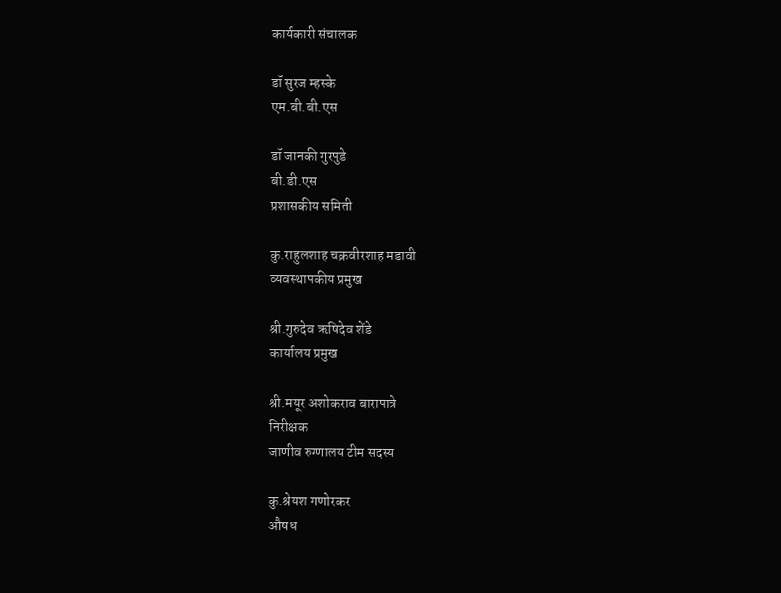कार्यकारी संचालक

डॉ सुरज म्हस्के
एम.बी.बी.एस

डॉ जानकी गुरपुडे
बी.डी.एस
प्रशासकीय समिती

कु.राहुलशाह चक्रवीरशाह मडावी
व्यवस्थापकीय प्रमुख

श्री.गुरुदेव ऋषिदेव शेंडे
कार्यालय प्रमुख

श्री.मयूर अशोकराव बारापात्रे
निरीक्षक
जाणीव रुग्णालय टीम सदस्य

कु.श्रेयश गणोरकर
औषध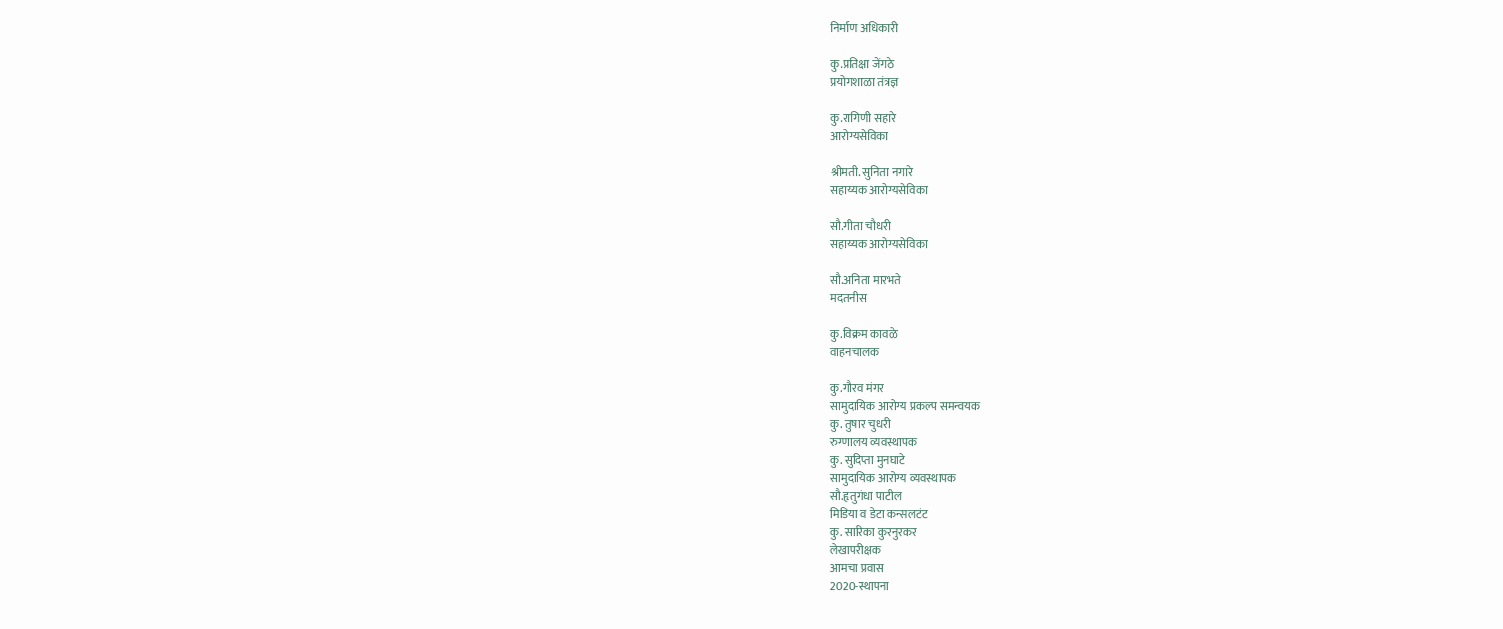निर्माण अधिकारी

कु.प्रतिक्षा जेंगठे
प्रयोगशाळा तंत्रज्ञ

कु.रागिणी सहारे
आरोग्यसेविका

श्रीमती. सुनिता नगारे
सहाय्यक आरोग्यसेविका

सौ.गीता चौधरी
सहाय्यक आरोग्यसेविका

सौ.अनिता मारभते
मदतनीस

कु.विक्रम कावळे
वाहनचालक

कु.गौरव मंगर
सामुदायिक आरोग्य प्रकल्प समन्वयक
कु. तुषार चुधरी
रुग्णालय व्यवस्थापक
कु. सुदिप्ता मुनघाटे
सामुदायिक आरोग्य व्यवस्थापक
सौ.हृतुगंधा पाटील
मिडिया व डेटा कन्सलटंट
कु. सारिका कुरनुरकर
लेखापरीक्षक
आमचा प्रवास
2020-स्थापना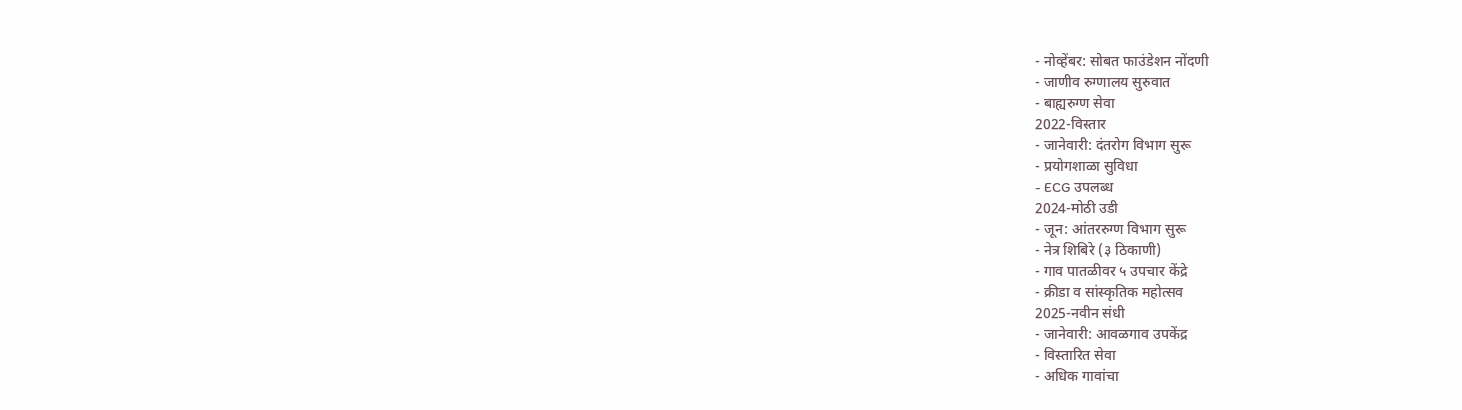- नोव्हेंबर: सोबत फाउंडेशन नोंदणी
- जाणीव रुग्णालय सुरुवात
- बाह्यरुग्ण सेवा
2022-विस्तार
- जानेवारी: दंतरोग विभाग सुरू
- प्रयोगशाळा सुविधा
- ECG उपलब्ध
2024-मोठी उडी
- जून: आंतररुग्ण विभाग सुरू
- नेत्र शिबिरे (३ ठिकाणी)
- गाव पातळीवर ५ उपचार केंद्रे
- क्रीडा व सांस्कृतिक महोत्सव
2025-नवीन संधी
- जानेवारी: आवळगाव उपकेंद्र
- विस्तारित सेवा
- अधिक गावांचा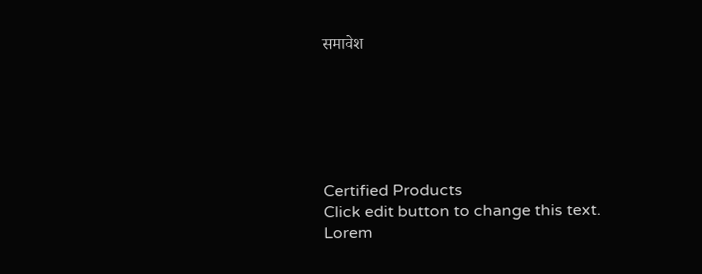समावेश






Certified Products
Click edit button to change this text. Lorem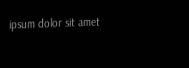ipsum dolor sit amet